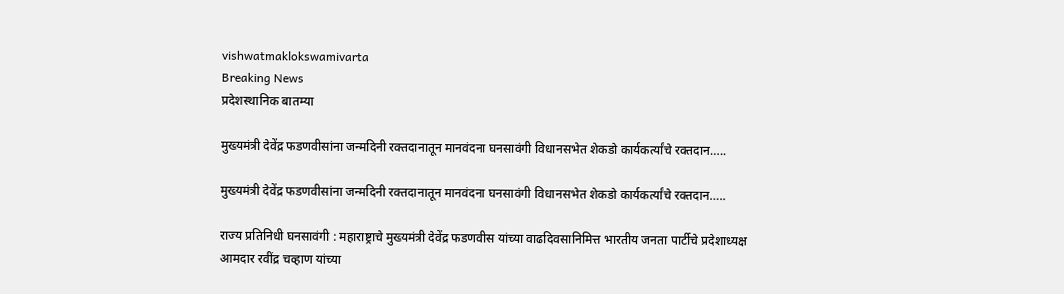vishwatmaklokswamivarta
Breaking News
प्रदेशस्थानिक बातम्या

मुख्यमंत्री देवेंद्र फडणवीसांना जन्मदिनी रक्तदानातून मानवंदना घनसावंगी विधानसभेत शेकडो कार्यकर्त्यांचे रक्तदान…..

मुख्यमंत्री देवेंद्र फडणवीसांना जन्मदिनी रक्तदानातून मानवंदना घनसावंगी विधानसभेत शेकडो कार्यकर्त्यांचे रक्तदान…..

राज्य प्रतिनिधी घनसावंगी : महाराष्ट्राचे मुख्यमंत्री देवेंद्र फडणवीस यांच्या वाढदिवसानिमित्त भारतीय जनता पार्टीचे प्रदेशाध्यक्ष आमदार रवींद्र चव्हाण यांच्या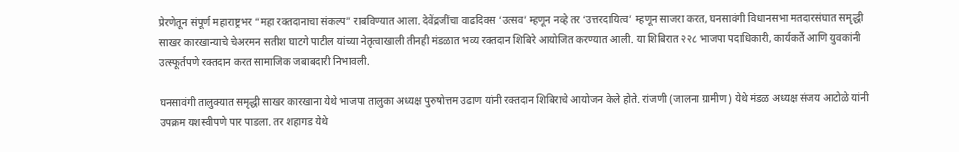प्रेरणेतून संपूर्ण महाराष्ट्रभर “महा रक्तदानाचा संकल्प” राबविण्यात आला. देवेंद्रजींचा वाढदिवस ‘उत्सव’ म्हणून नव्हे तर ‘उत्तरदायित्व’ म्हणून साजरा करत, घनसावंगी विधानसभा मतदारसंघात समृद्धी साखर कारखान्याचे चेअरमन सतीश घाटगे पाटील यांच्या नेतृत्वाखाली तीनही मंडळात भव्य रक्तदान शिबिरे आयोजित करण्यात आली. या शिबिरात २२८ भाजपा पदाधिकारी, कार्यकर्ते आणि युवकांनी उत्स्फूर्तपणे रक्तदान करत सामाजिक जबाबदारी निभावली.

घनसावंगी तालुक्यात समृद्धी साखर कारखाना येथे भाजपा तालुका अध्यक्ष पुरुषोत्तम उढाण यांनी रक्तदान शिबिराचे आयोजन केले होते. रांजणी (जालना ग्रामीण) येथे मंडळ अध्यक्ष संजय आटोळे यांनी उपक्रम यशस्वीपणे पार पाडला. तर शहागड येथे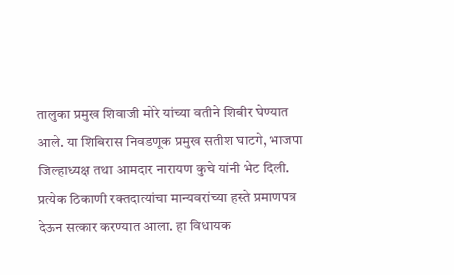तालुका प्रमुख शिवाजी मोरे यांच्या वतीने शिबीर घेण्यात आले. या शिबिरास निवडणूक प्रमुख सतीश घाटगे, भाजपा जिल्हाध्यक्ष तथा आमदार नारायण कुचे यांनी भेट दिली. प्रत्येक ठिकाणी रक्तदात्यांचा मान्यवरांच्या हस्ते प्रमाणपत्र देऊन सत्कार करण्यात आला. हा विधायक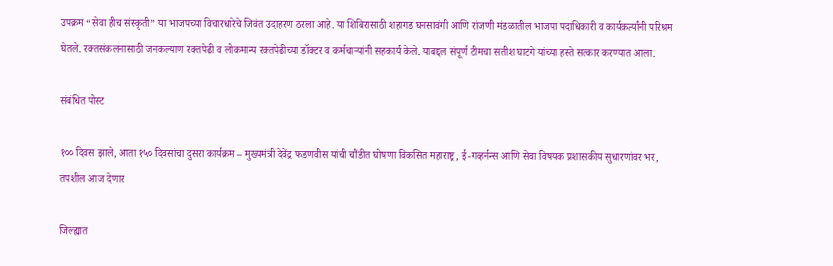उपक्रम “सेवा हीच संस्कृती” या भाजपच्या विचारधारेचे जिवंत उदाहरण ठरला आहे. या शिबिरासाठी शहागड घनसावंगी आणि रांजणी मंडळातील भाजपा पदाधिकारी व कार्यकर्त्यांनी परिश्रम घेतले. रक्तसंकलनासाठी जनकल्याण रक्तपेढी व लोकमान्य रक्तपेढीच्या डॉक्टर व कर्मचाऱ्यांनी सहकार्य केले. याबद्दल संपूर्ण टीमचा सतीश घाटगे यांच्या हस्ते सत्कार करण्यात आला.

संबंधित पोस्ट

१०० दिवस झाले, आता १५० दिवसांचा दुसरा कार्यक्रम – मुख्यमंत्री देवेंद्र फडणवीस यांची चौंडीत घोषणा विकसित महाराष्ट्र, ई-गव्हर्नन्स आणि सेवा विषयक प्रशासकीय सुधारणांवर भर, तपशील आज देणार

जिल्ह्यात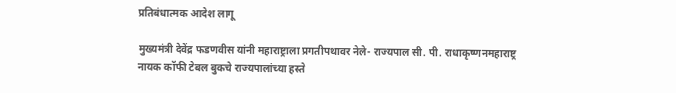प्रतिबंधात्मक आदेश लागू

मुख्यमंत्री देवेंद्र फडणवीस यांनी महाराष्ट्राला प्रगतीपथावर नेले- राज्यपाल सी. पी. राधाकृष्णनमहाराष्ट्र नायक कॉफी टेबल बुकचे राज्यपालांच्या हस्ते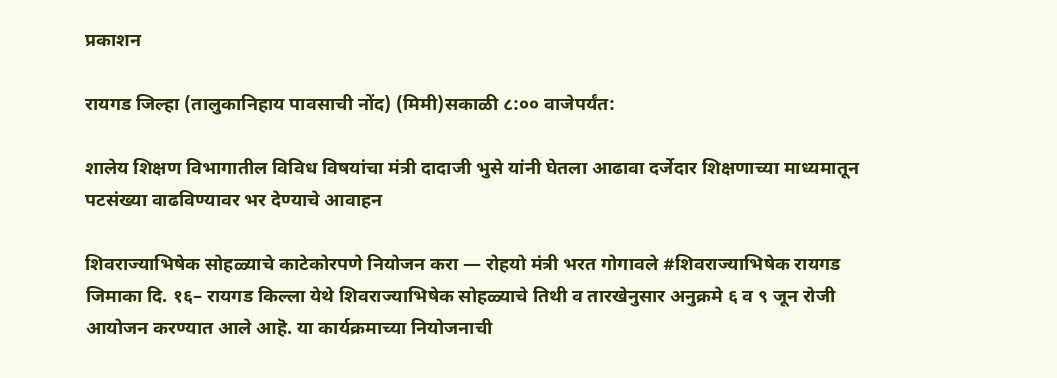प्रकाशन

रायगड जिल्हा (तालुकानिहाय पावसाची नोंद) (मिमी)सकाळी ८:०० वाजेपर्यंत:

शालेय शिक्षण विभागातील विविध विषयांचा मंत्री दादाजी भुसे यांनी घेतला आढावा दर्जेदार शिक्षणाच्या माध्यमातून पटसंख्या वाढविण्यावर भर देण्याचे आवाहन

शिवराज्याभिषेक सोहळ्याचे काटेकोरपणे नियोजन करा — रोहयो मंत्री भरत गोगावले #शिवराज्याभिषेक रायगड जिमाका दि. १६– रायगड किल्ला येथे शिवराज्याभिषेक सोहळ्याचे तिथी व तारखेनुसार अनुक्रमे ६ व ९ जून रोजी आयोजन करण्यात आले आहॆ. या कार्यक्रमाच्या नियोजनाची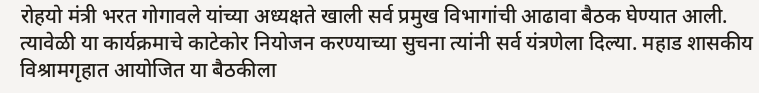रोहयो मंत्री भरत गोगावले यांच्या अध्यक्षते खाली सर्व प्रमुख विभागांची आढावा बैठक घेण्यात आली. त्यावेळी या कार्यक्रमाचे काटेकोर नियोजन करण्याच्या सुचना त्यांनी सर्व यंत्रणेला दिल्या. महाड शासकीय विश्रामगृहात आयोजित या बैठकीला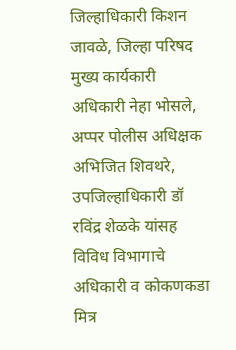जिल्हाधिकारी किशन जावळे, जिल्हा परिषद मुख्य कार्यकारी अधिकारी नेहा भोसले, अप्पर पोलीस अधिक्षक अभिजित शिवथरे, उपजिल्हाधिकारी डॉ रविंद्र शेळके यांसह विविध विभागाचे अधिकारी व कोकणकडा मित्र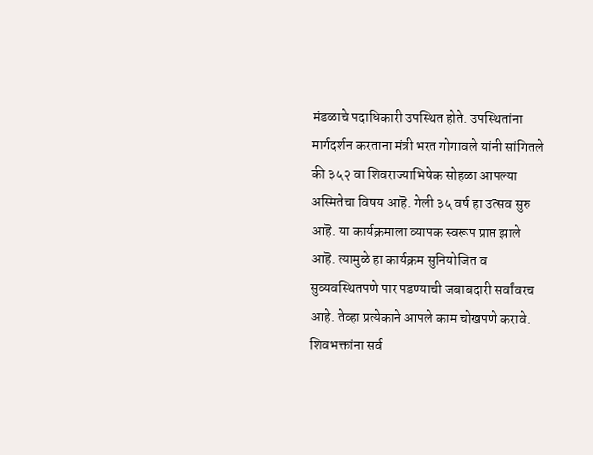मंडळाचे पदाधिकारी उपस्थित होते. उपस्थितांना मार्गदर्शन करताना मंत्री भरत गोगावले यांनी सांगितले की ३५२ वा शिवराज्याभिषेक सोहळा आपल्या अस्मितेचा विषय आहॆ. गेली ३५ वर्ष हा उत्सव सुरु आहॆ. या कार्यक्रमाला व्यापक स्वरूप प्राप्त झाले आहॆ. त्यामुळे हा कार्यक्रम सुनियोजित व सुव्यवस्थितपणे पार पडण्याची जबाबदारी सर्वांवरच आहे. तेव्हा प्रत्येकाने आपले काम चोखपणे करावे. शिवभक्तांना सर्व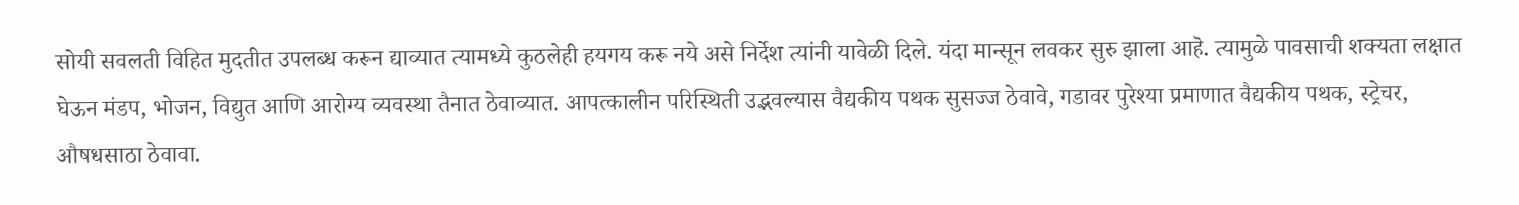सोयी सवलती विहित मुदतीत उपलब्ध करून द्याव्यात त्यामध्ये कुठलेही हयगय करू नये असे निर्देश त्यांनी यावेळी दिले. यंदा मान्सून लवकर सुरु झाला आहॆ. त्यामुळे पावसाची शक्यता लक्षात घेऊन मंडप, भोजन, विद्युत आणि आरोग्य व्यवस्था तैनात ठेवाव्यात. आपत्कालीन परिस्थिती उद्भवल्यास वैद्यकीय पथक सुसज्ज ठेवावे, गडावर पुरेश्या प्रमाणात वैद्यकीय पथक, स्ट्रेचर, औषधसाठा ठेवावा.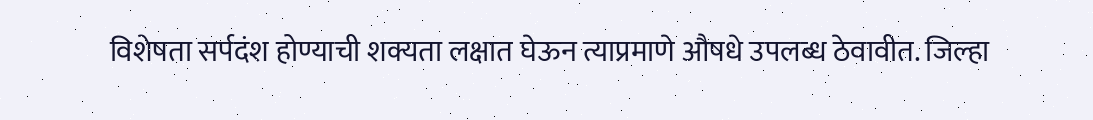विशेषता सर्पदंश होण्याची शक्यता लक्षात घेऊन त्याप्रमाणे औषधे उपलब्ध ठेवावीत. जिल्हा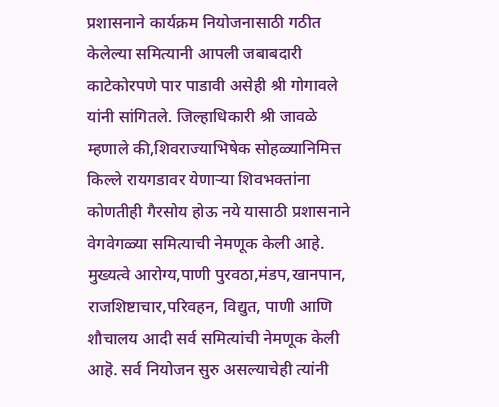प्रशासनाने कार्यक्रम नियोजनासाठी गठीत केलेल्या समित्यानी आपली जबाबदारी काटेकोरपणे पार पाडावी असेही श्री गोगावले यांनी सांगितले. जिल्हाधिकारी श्री जावळे म्हणाले की,शिवराज्याभिषेक सोहळ्यानिमित्त किल्ले रायगडावर येणाऱ्या शिवभक्तांना कोणतीही गैरसोय होऊ नये यासाठी प्रशासनाने वेगवेगळ्या समित्याची नेमणूक केली आहे. मुख्यत्वे आरोग्य,पाणी पुरवठा,मंडप,खानपान, राजशिष्टाचार,परिवहन, विद्युत, पाणी आणि शौचालय आदी सर्व समित्यांची नेमणूक केली आहॆ. सर्व नियोजन सुरु असल्याचेही त्यांनी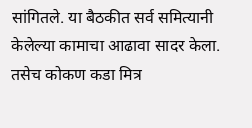सांगितले. या बैठकीत सर्व समित्यानी केलेल्या कामाचा आढावा सादर केला. तसेच कोकण कडा मित्र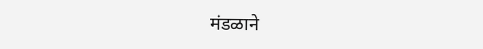मंडळाने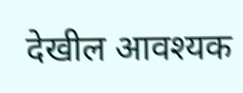देखील आवश्यक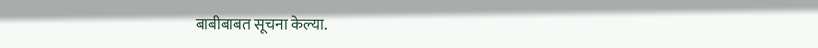बाबीबाबत सूचना केल्या.